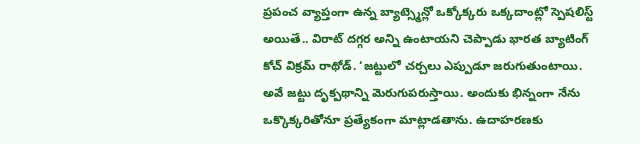ప్రపంచ వ్యాప్తంగా ఉన్న బ్యాట్స్మెన్లో ఒక్కోక్కరు ఒక్కదాంట్లో స్పెషలిస్ట్ అయితే.. విరాట్ దగ్గర అన్ని ఉంటాయని చెప్పాడు భారత బ్యాటింగ్ కోచ్ విక్రమ్ రాథోడ్. ‘జట్టులో చర్చలు ఎప్పుడూ జరుగుతుంటాయి. అవే జట్టు దృక్పథాన్ని మెరుగుపరుస్తాయి. అందుకు భిన్నంగా నేను ఒక్కొక్కరితోనూ ప్రత్యేకంగా మాట్లాడతాను. ఉదాహరణకు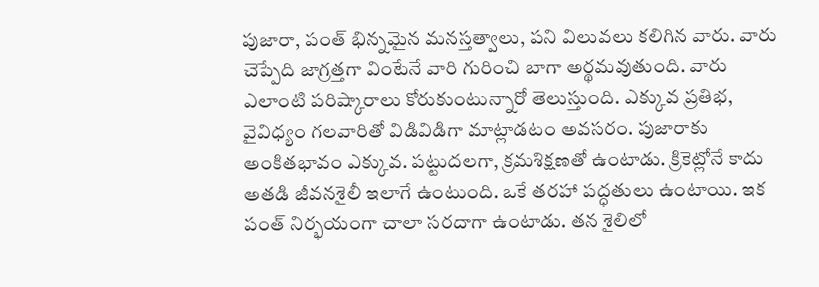పుజారా, పంత్ భిన్నమైన మనస్తత్వాలు, పని విలువలు కలిగిన వారు. వారు చెప్పేది జాగ్రత్తగా వింటేనే వారి గురించి బాగా అర్థమవుతుంది. వారు ఎలాంటి పరిష్కారాలు కోరుకుంటున్నారో తెలుస్తుంది. ఎక్కువ ప్రతిభ, వైవిధ్యం గలవారితో విడివిడిగా మాట్లాడటం అవసరం. పుజారాకు అంకితభావం ఎక్కువ. పట్టుదలగా, క్రమశిక్షణతో ఉంటాడు. క్రికెట్లోనే కాదు అతడి జీవనశైలీ ఇలాగే ఉంటుంది. ఒకే తరహా పద్ధతులు ఉంటాయి. ఇక పంత్ నిర్భయంగా చాలా సరదాగా ఉంటాడు. తన శైలిలో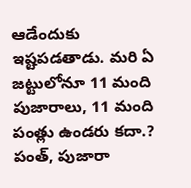ఆడేందుకు ఇష్టపడతాడు. మరి ఏ జట్టులోనూ 11 మంది పుజారాలు, 11 మంది పంత్లు ఉండరు కదా.? పంత్, పుజారా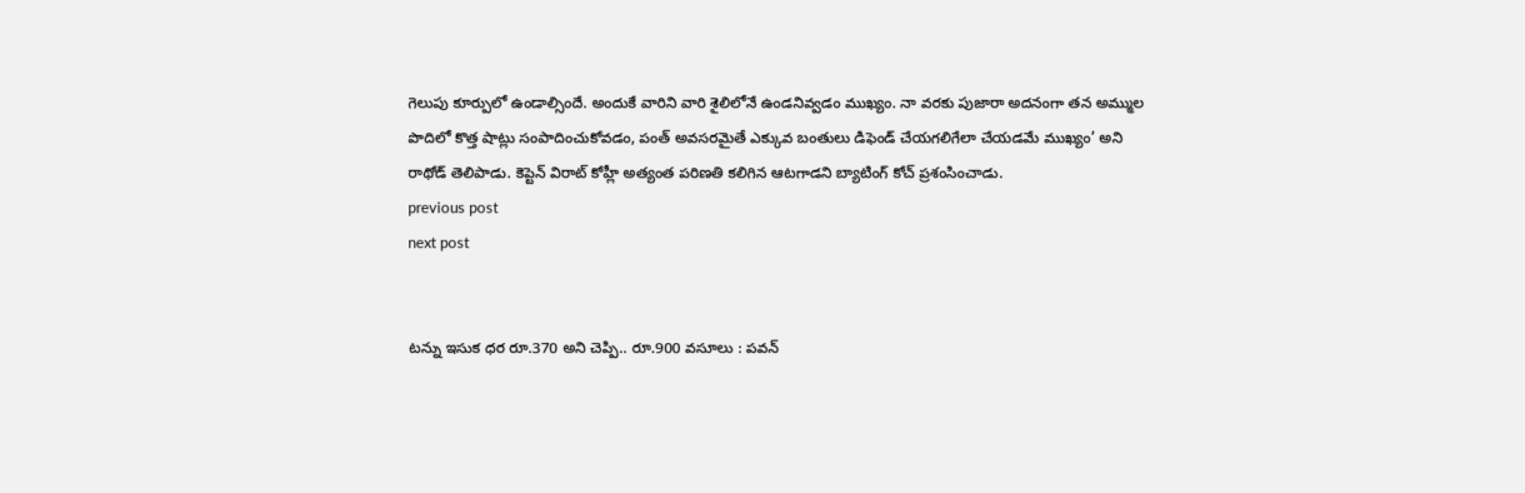గెలుపు కూర్పులో ఉండాల్సిందే. అందుకే వారిని వారి శైలిలోనే ఉండనివ్వడం ముఖ్యం. నా వరకు పుజారా అదనంగా తన అమ్ముల పొదిలో కొత్త షాట్లు సంపాదించుకోవడం, పంత్ అవసరమైతే ఎక్కువ బంతులు డిఫెండ్ చేయగలిగేలా చేయడమే ముఖ్యం’ అని రాథోడ్ తెలిపాడు. కెప్టెన్ విరాట్ కోహ్లీ అత్యంత పరిణతి కలిగిన ఆటగాడని బ్యాటింగ్ కోచ్ ప్రశంసించాడు.
previous post
next post


టన్ను ఇసుక ధర రూ.370 అని చెప్పి.. రూ.900 వసూలు : పవన్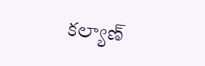కల్యాణ్